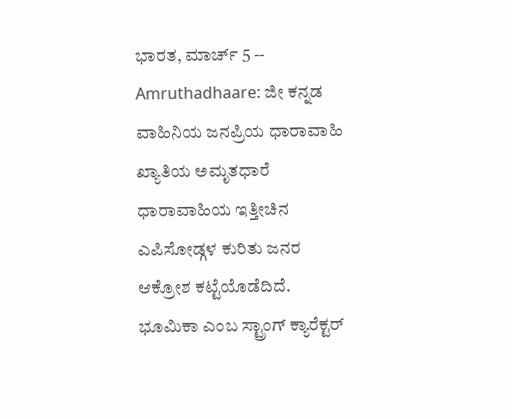ಭಾರತ, ಮಾರ್ಚ್ 5 -- Amruthadhaare: ಜೀ ಕನ್ನಡ ವಾಹಿನಿಯ ಜನಪ್ರಿಯ ಧಾರಾವಾಹಿ ಖ್ಯಾತಿಯ ಅಮೃತಧಾರೆ ಧಾರಾವಾಹಿಯ ಇತ್ತೀಚಿನ ಎಪಿಸೋಡ್ಗಳ ಕುರಿತು ಜನರ ಆಕ್ರೋಶ ಕಟ್ಟೆಯೊಡೆದಿದೆ. ಭೂಮಿಕಾ ಎಂಬ ಸ್ಟ್ರಾಂಗ್ ಕ್ಯಾರೆಕ್ಟರ್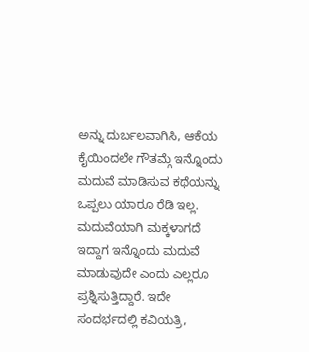ಅನ್ನು ದುರ್ಬಲವಾಗಿಸಿ, ಆಕೆಯ ಕೈಯಿಂದಲೇ ಗೌತಮ್ಗೆ ಇನ್ನೊಂದು ಮದುವೆ ಮಾಡಿಸುವ ಕಥೆಯನ್ನು ಒಪ್ಪಲು ಯಾರೂ ರೆಡಿ ಇಲ್ಲ. ಮದುವೆಯಾಗಿ ಮಕ್ಕಳಾಗದೆ ಇದ್ದಾಗ ಇನ್ನೊಂದು ಮದುವೆ ಮಾಡುವುದೇ ಎಂದು ಎಲ್ಲರೂ ಪ್ರಶ್ನಿಸುತ್ತಿದ್ದಾರೆ. ಇದೇ ಸಂದರ್ಭದಲ್ಲಿ ಕವಿಯತ್ರಿ,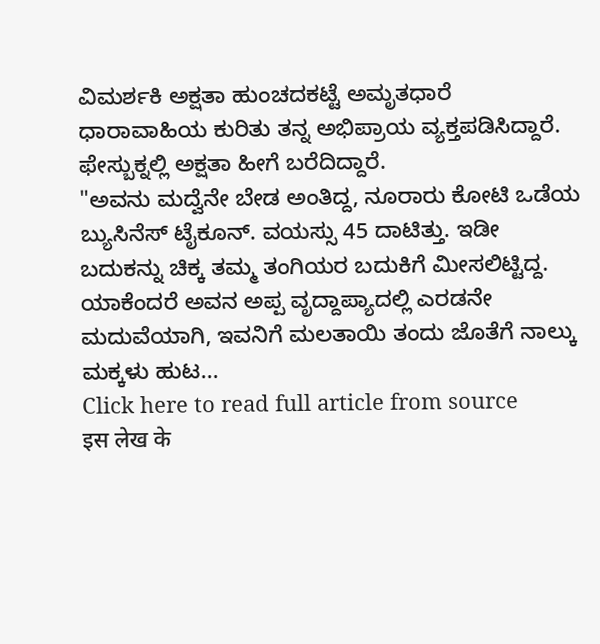ವಿಮರ್ಶಕಿ ಅಕ್ಷತಾ ಹುಂಚದಕಟ್ಟೆ ಅಮೃತಧಾರೆ ಧಾರಾವಾಹಿಯ ಕುರಿತು ತನ್ನ ಅಭಿಪ್ರಾಯ ವ್ಯಕ್ತಪಡಿಸಿದ್ದಾರೆ. ಫೇಸ್ಬುಕ್ನಲ್ಲಿ ಅಕ್ಷತಾ ಹೀಗೆ ಬರೆದಿದ್ದಾರೆ.
"ಅವನು ಮದ್ವೆನೇ ಬೇಡ ಅಂತಿದ್ದ, ನೂರಾರು ಕೋಟಿ ಒಡೆಯ ಬ್ಯುಸಿನೆಸ್ ಟೈಕೂನ್. ವಯಸ್ಸು 45 ದಾಟಿತ್ತು. ಇಡೀ ಬದುಕನ್ನು ಚಿಕ್ಕ ತಮ್ಮ ತಂಗಿಯರ ಬದುಕಿಗೆ ಮೀಸಲಿಟ್ಟಿದ್ದ. ಯಾಕೆಂದರೆ ಅವನ ಅಪ್ಪ ವೃದ್ದಾಪ್ಯಾದಲ್ಲಿ ಎರಡನೇ ಮದುವೆಯಾಗಿ, ಇವನಿಗೆ ಮಲತಾಯಿ ತಂದು ಜೊತೆಗೆ ನಾಲ್ಕು ಮಕ್ಕಳು ಹುಟ...
Click here to read full article from source
इस लेख के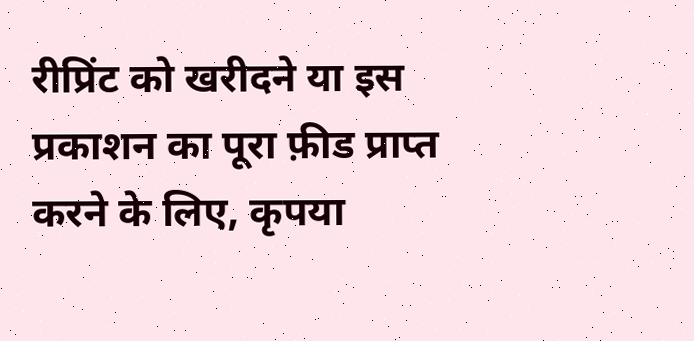रीप्रिंट को खरीदने या इस प्रकाशन का पूरा फ़ीड प्राप्त करने के लिए, कृपया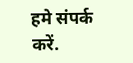हमे संपर्क करें.